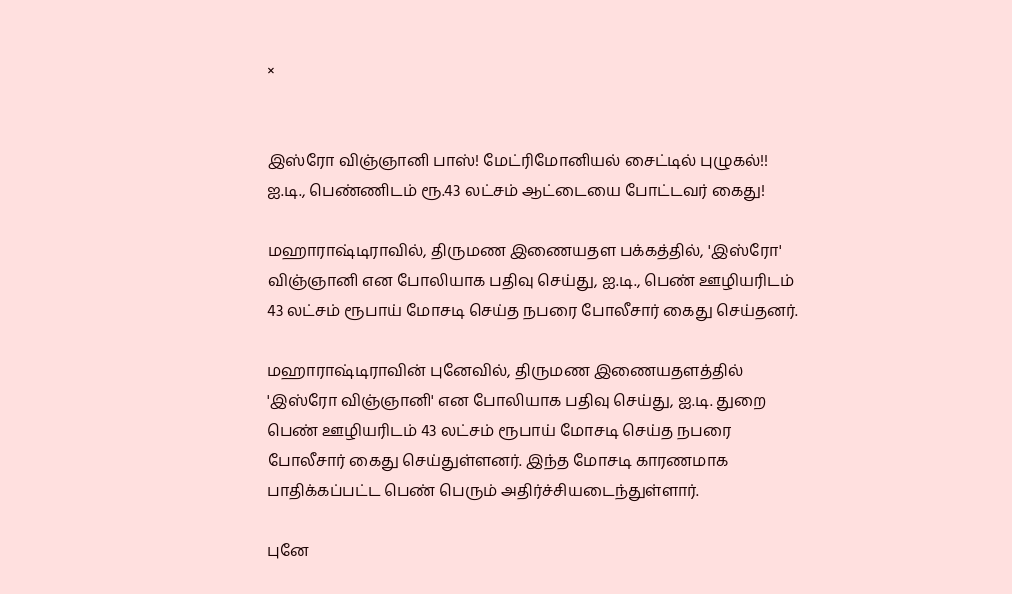×


இஸ்ரோ விஞ்ஞானி பாஸ்! மேட்ரிமோனியல் சைட்டில் புழுகல்!! ஐ.டி., பெண்ணிடம் ரூ.43 லட்சம் ஆட்டையை போட்டவர் கைது!

மஹாராஷ்டிராவில், திருமண இணையதள பக்கத்தில், 'இஸ்ரோ' விஞ்ஞானி என போலியாக பதிவு செய்து, ஐ.டி., பெண் ஊழியரிடம் 43 லட்சம் ரூபாய் மோசடி செய்த நபரை போலீசார் கைது செய்தனர்.

மஹாராஷ்டிராவின் புனேவில், திருமண இணையதளத்தில் 'இஸ்ரோ விஞ்ஞானி' என போலியாக பதிவு செய்து, ஐ.டி. துறை பெண் ஊழியரிடம் 43 லட்சம் ரூபாய் மோசடி செய்த நபரை போலீசார் கைது செய்துள்ளனர். இந்த மோசடி காரணமாக பாதிக்கப்பட்ட பெண் பெரும் அதிர்ச்சியடைந்துள்ளார்.

புனே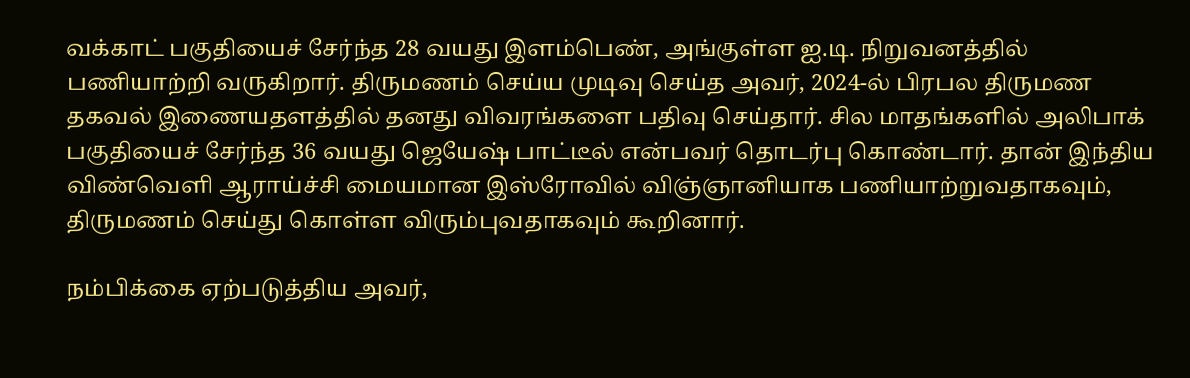வக்காட் பகுதியைச் சேர்ந்த 28 வயது இளம்பெண், அங்குள்ள ஐ.டி. நிறுவனத்தில் பணியாற்றி வருகிறார். திருமணம் செய்ய முடிவு செய்த அவர், 2024-ல் பிரபல திருமண தகவல் இணையதளத்தில் தனது விவரங்களை பதிவு செய்தார். சில மாதங்களில் அலிபாக் பகுதியைச் சேர்ந்த 36 வயது ஜெயேஷ் பாட்டீல் என்பவர் தொடர்பு கொண்டார். தான் இந்திய விண்வெளி ஆராய்ச்சி மையமான இஸ்ரோவில் விஞ்ஞானியாக பணியாற்றுவதாகவும், திருமணம் செய்து கொள்ள விரும்புவதாகவும் கூறினார்.

நம்பிக்கை ஏற்படுத்திய அவர்,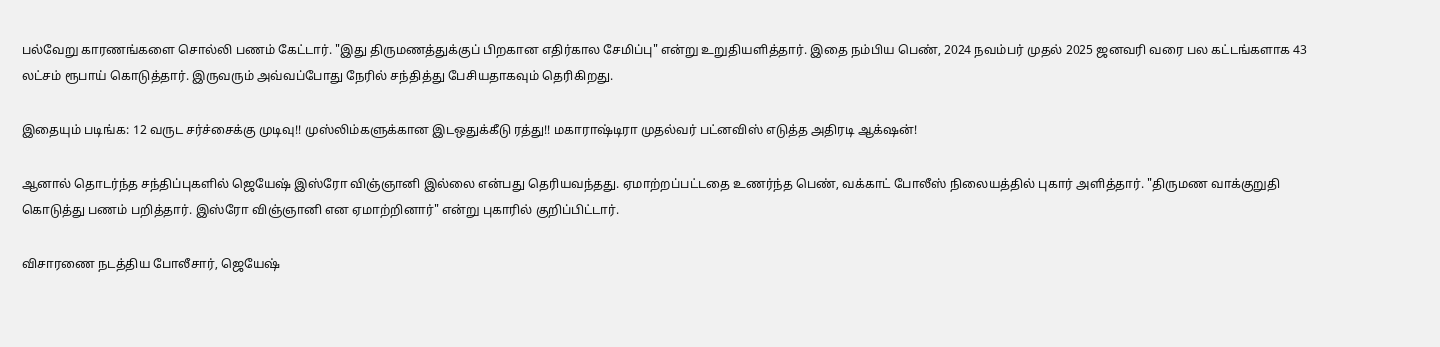பல்வேறு காரணங்களை சொல்லி பணம் கேட்டார். "இது திருமணத்துக்குப் பிறகான எதிர்கால சேமிப்பு" என்று உறுதியளித்தார். இதை நம்பிய பெண், 2024 நவம்பர் முதல் 2025 ஜனவரி வரை பல கட்டங்களாக 43 லட்சம் ரூபாய் கொடுத்தார். இருவரும் அவ்வப்போது நேரில் சந்தித்து பேசியதாகவும் தெரிகிறது.

இதையும் படிங்க: 12 வருட சர்ச்சைக்கு முடிவு!! முஸ்லிம்களுக்கான இடஒதுக்கீடு ரத்து!! மகாராஷ்டிரா முதல்வர் பட்னவிஸ் எடுத்த அதிரடி ஆக்‌ஷன்!

ஆனால் தொடர்ந்த சந்திப்புகளில் ஜெயேஷ் இஸ்ரோ விஞ்ஞானி இல்லை என்பது தெரியவந்தது. ஏமாற்றப்பட்டதை உணர்ந்த பெண், வக்காட் போலீஸ் நிலையத்தில் புகார் அளித்தார். "திருமண வாக்குறுதி கொடுத்து பணம் பறித்தார். இஸ்ரோ விஞ்ஞானி என ஏமாற்றினார்" என்று புகாரில் குறிப்பிட்டார்.

விசாரணை நடத்திய போலீசார், ஜெயேஷ்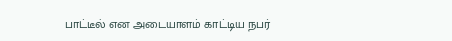பாட்டீல் என அடையாளம் காட்டிய நபர்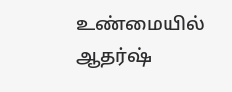உண்மையில் ஆதர்ஷ்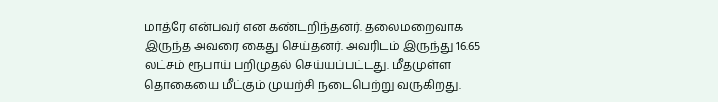மாத்ரே என்பவர் என கண்டறிந்தனர். தலைமறைவாக இருந்த அவரை கைது செய்தனர். அவரிடம் இருந்து 16.65 லட்சம் ரூபாய் பறிமுதல் செய்யப்பட்டது. மீதமுள்ள தொகையை மீட்கும் முயற்சி நடைபெற்று வருகிறது.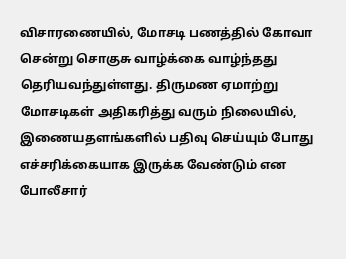விசாரணையில், மோசடி பணத்தில் கோவா சென்று சொகுசு வாழ்க்கை வாழ்ந்தது தெரியவந்துள்ளது. திருமண ஏமாற்று மோசடிகள் அதிகரித்து வரும் நிலையில், இணையதளங்களில் பதிவு செய்யும் போது எச்சரிக்கையாக இருக்க வேண்டும் என போலீசார்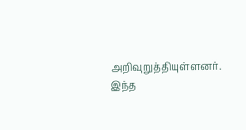அறிவுறுத்தியுள்ளனர். இந்த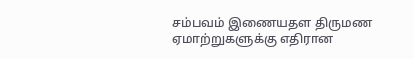சம்பவம் இணையதள திருமண ஏமாற்றுகளுக்கு எதிரான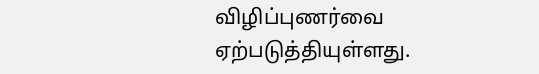விழிப்புணர்வை ஏற்படுத்தியுள்ளது.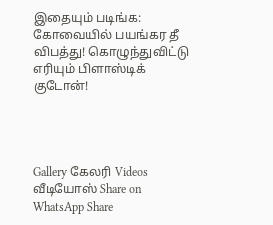இதையும் படிங்க: கோவையில் பயங்கர தீ விபத்து! கொழுந்துவிட்டு எரியும் பிளாஸ்டிக் குடோன்!




Gallery கேலரி Videos வீடியோஸ் Share on WhatsApp Share